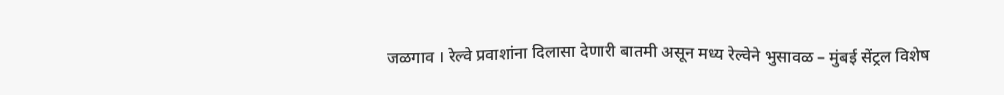जळगाव । रेल्वे प्रवाशांना दिलासा देणारी बातमी असून मध्य रेल्वेने भुसावळ – मुंबई सेंट्रल विशेष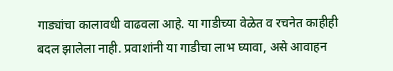गाड्यांचा कालावधी वाढवला आहे. या गाडीच्या वेळेत व रचनेत काहीही बदल झालेला नाही. प्रवाशांनी या गाडीचा लाभ घ्यावा, असे आवाहन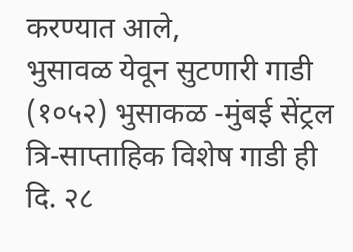करण्यात आले,
भुसावळ येवून सुटणारी गाडी (१०५२) भुसाकळ -मुंबई सेंट्रल त्रि-साप्ताहिक विशेष गाडी ही दि. २८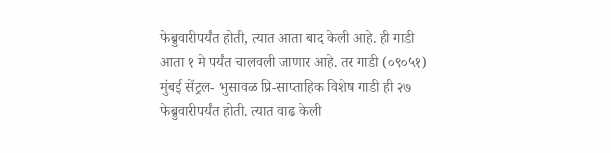फेब्रुवारीपर्यंत होती, त्यात आता बाद केली आहे. ही गाडी आता १ मे पर्यंत चालवली जाणार आहे. तर गाडी (०९०५१) मुंबई सेंट्रल- भुसावळ प्रि-साप्ताहिक विशेष गाडी ही २७ फेब्रुवारीपर्यंत होती. त्यात वाढ केली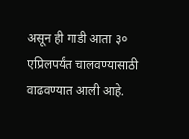असून ही गाडी आता ३० एप्रिलपर्यंत चालवण्यासाठी वाढवण्यात आली आहे.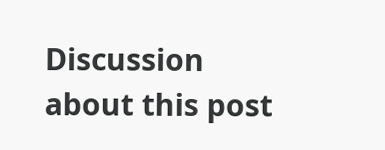Discussion about this post